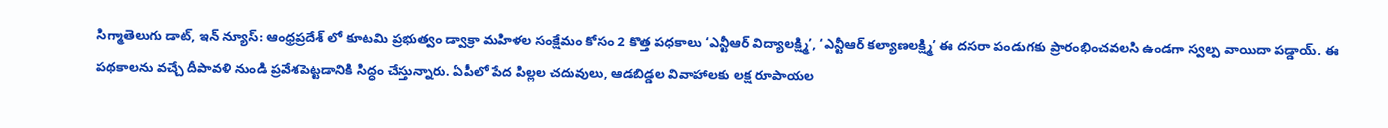సిగ్మాతెలుగు డాట్, ఇన్ న్యూస్: ఆంధ్రప్రదేశ్ లో కూటమి ప్రభుత్వం డ్వాక్రా మహిళల సంక్షేమం కోసం 2 కొత్త పధకాలు ‘ఎన్టీఆర్‌ విద్యాలక్ష్మి’, ‘ఎన్టీఆర్‌ కల్యాణలక్ష్మి’ ఈ దసరా పండుగకు ప్రారంభించవలసి ఉండగా స్వల్ప వాయిదా పడ్డాయ్. ఈ పథకాలను వచ్చే దీపావళి నుండి ప్రవేశపెట్టడానికి సిద్ధం చేస్తున్నారు. ఏపీలో పేద పిల్లల చదువులు, ఆడబిడ్డల వివాహాలకు లక్ష రూపాయల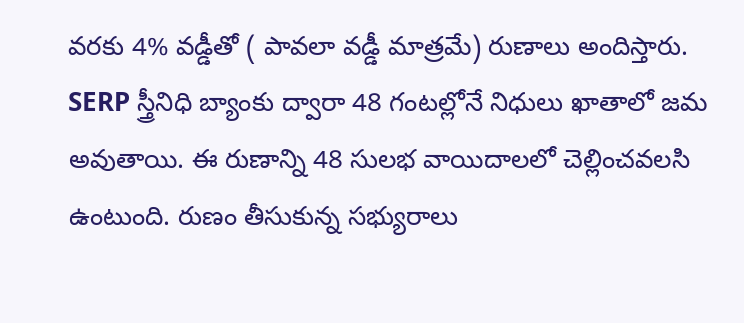వరకు 4% వడ్డీతో ( పావలా వడ్డీ మాత్రమే) రుణాలు అందిస్తారు. SERP స్త్రీనిధి బ్యాంకు ద్వారా 48 గంటల్లోనే నిధులు ఖాతాలో జమ అవుతాయి. ఈ రుణాన్ని 48 సులభ వాయిదాలలో చెల్లించవలసి ఉంటుంది. రుణం తీసుకున్న సభ్యురాలు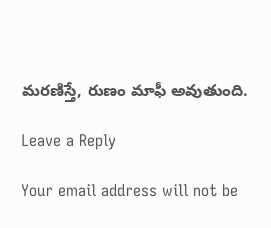మరణిస్తే, రుణం మాఫీ అవుతుంది.

Leave a Reply

Your email address will not be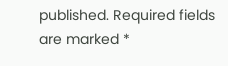published. Required fields are marked *